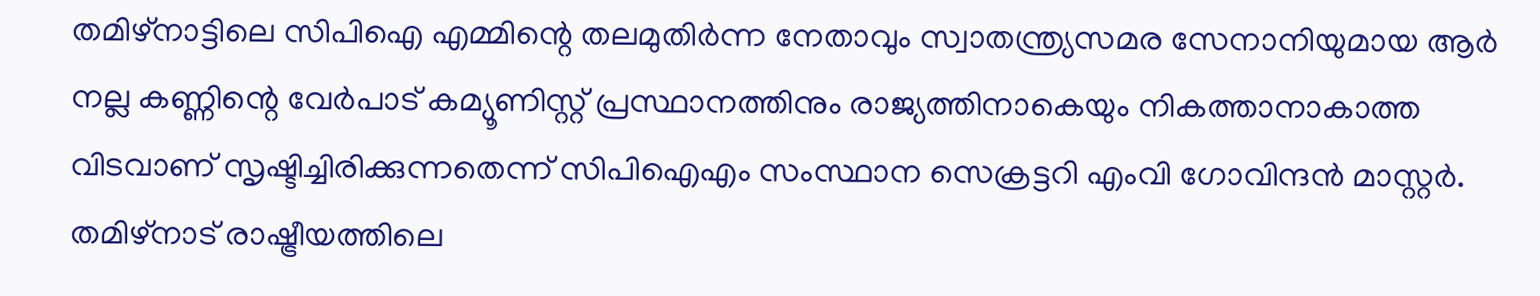തമിഴ്നാട്ടിലെ സിപിഐ എമ്മിന്റെ തലമുതിർന്ന നേതാവും സ്വാതന്ത്ര്യസമര സേനാനിയുമായ ആർ നല്ല കണ്ണിന്റെ വേർപാട് കമ്യൂണിസ്റ്റ് പ്രസ്ഥാനത്തിനും രാജ്യത്തിനാകെയും നികത്താനാകാത്ത വിടവാണ് സൃഷ്ടിച്ചിരിക്കുന്നതെന്ന് സിപിഐഎം സംസ്ഥാന സെക്രട്ടറി എംവി ഗോവിന്ദൻ മാസ്റ്റർ. തമിഴ്നാട് രാഷ്ട്രീയത്തിലെ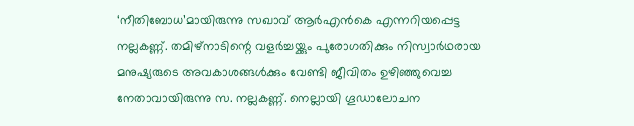‘നീതിബോധ’മായിരുന്നു സഖാവ് ആർഎൻകെ എന്നറിയപ്പെട്ട നല്ലകണ്ണ്. തമിഴ്നാടിന്റെ വളർച്ചയ്ക്കും പുരോഗതിക്കും നിസ്വാർഥരായ മനുഷ്യരുടെ അവകാശങ്ങൾക്കും വേണ്ടി ജീവിതം ഉഴിഞ്ഞുവെച്ച നേതാവായിരുന്നു സ. നല്ലകണ്ണ്. നെല്ലായി ഗൂഡാലോചന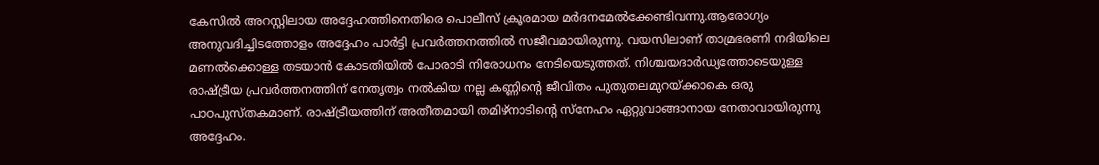കേസിൽ അറസ്റ്റിലായ അദ്ദേഹത്തിനെതിരെ പൊലീസ് ക്രൂരമായ മർദനമേൽക്കേണ്ടിവന്നു.ആരോഗ്യം അനുവദിച്ചിടത്തോളം അദ്ദേഹം പാർട്ടി പ്രവർത്തനത്തിൽ സജീവമായിരുന്നു. വയസിലാണ് താമ്രഭരണി നദിയിലെ മണൽക്കൊള്ള തടയാൻ കോടതിയിൽ പോരാടി നിരോധനം നേടിയെടുത്തത്. നിശ്ചയദാർഡ്യത്തോടെയുള്ള രാഷ്ട്രീയ പ്രവർത്തനത്തിന് നേതൃത്വം നൽകിയ നല്ല കണ്ണിന്റെ ജീവിതം പുതുതലമുറയ്ക്കാകെ ഒരു പാഠപുസ്തകമാണ്. രാഷ്ട്രീയത്തിന് അതീതമായി തമിഴ്നാടിന്റെ സ്നേഹം ഏറ്റുവാങ്ങാനായ നേതാവായിരുന്നു അദ്ദേഹം.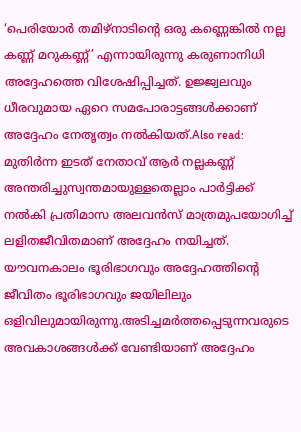‘പെരിയോർ തമിഴ്നാടിന്റെ ഒരു കണ്ണെങ്കിൽ നല്ല കണ്ണ് മറുകണ്ണ്’ എന്നായിരുന്നു കരുണാനിധി അദ്ദേഹത്തെ വിശേഷിപ്പിച്ചത്. ഉജ്ജ്വലവും ധീരവുമായ ഏറെ സമപോരാട്ടങ്ങൾക്കാണ് അദ്ദേഹം നേതൃത്വം നൽകിയത്.Also read: മുതിർന്ന ഇടത് നേതാവ് ആർ നല്ലകണ്ണ് അന്തരിച്ചുസ്വന്തമായുള്ളതെല്ലാം പാർട്ടിക്ക് നൽകി പ്രതിമാസ അലവൻസ് മാത്രമുപയോഗിച്ച് ലളിതജീവിതമാണ് അദ്ദേഹം നയിച്ചത്. യ‍ൗവനകാലം ഭൂരിഭാഗവും അദ്ദേഹത്തിന്റെ ജീവിതം ഭൂരിഭാഗവും ജയിലിലും ഒളിവിലുമായിരുന്നു.അടിച്ചമർത്തപ്പെടുന്നവരുടെ അവകാശങ്ങൾക്ക് വേണ്ടിയാണ് അദ്ദേഹം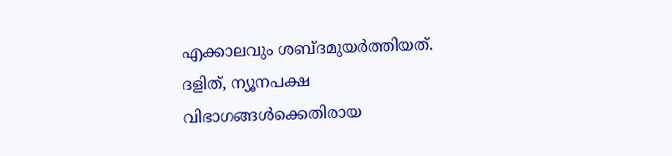എക്കാലവും ശബ്ദമുയർത്തിയത്. ദളിത്, ന്യൂനപക്ഷ വിഭാഗങ്ങൾക്കെതിരായ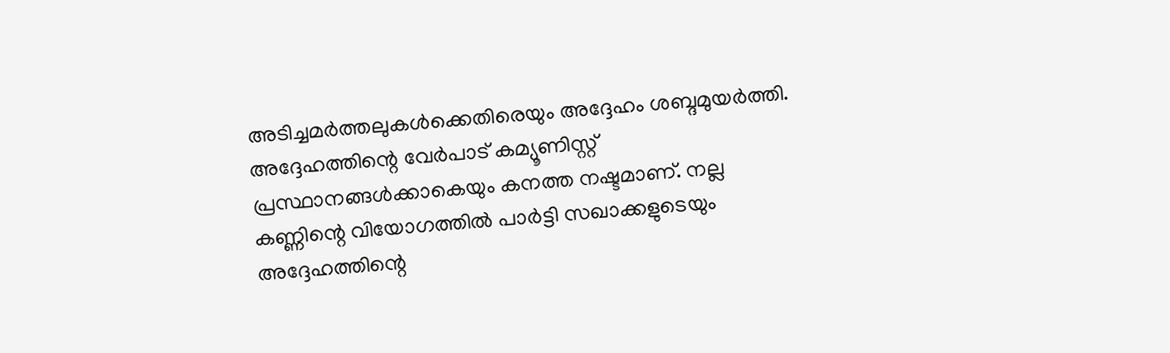അടിച്ചമർത്തലുകൾക്കെതിരെയും അദ്ദേഹം ശബ്ദമുയർത്തി. അദ്ദേഹത്തിന്റെ വേർപാട് കമ്യൂണിസ്റ്റ് പ്രസ്ഥാനങ്ങൾക്കാകെയും കനത്ത നഷ്ടമാണ്. നല്ല കണ്ണിന്റെ വിയോഗത്തിൽ പാർട്ടി സഖാക്കളുടെയും അദ്ദേഹത്തിന്റെ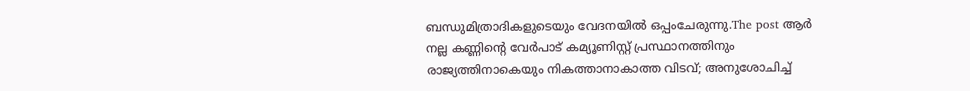ബന്ധുമിത്രാദികളുടെയും വേദനയിൽ ഒപ്പംചേരുന്നു.The post ആർ നല്ല കണ്ണിന്റെ വേർപാട് കമ്യൂണിസ്റ്റ് പ്രസ്ഥാനത്തിനും രാജ്യത്തിനാകെയും നികത്താനാകാത്ത വിടവ്; അനുശോചിച്ച്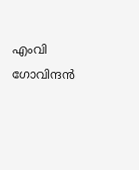എംവി ഗോവിന്ദൻ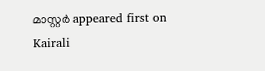മാസ്റ്റർ appeared first on Kairali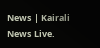News | Kairali News Live.